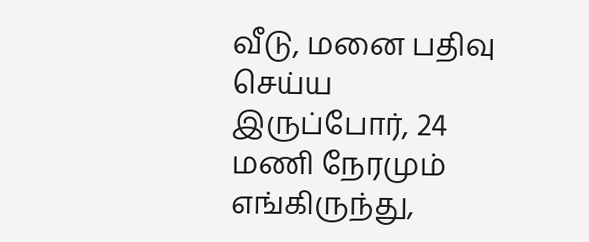வீடு, மனை பதிவு செய்ய இருப்போர், 24 மணி நேரமும் எங்கிருந்து,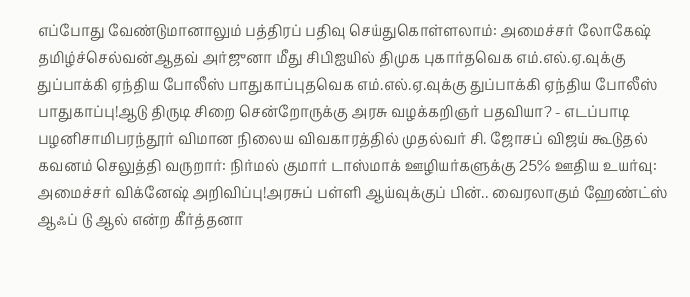எப்போது வேண்டுமானாலும் பத்திரப் பதிவு செய்துகொள்ளலாம்: அமைச்சர் லோகேஷ் தமிழ்ச்செல்வன்ஆதவ் அர்ஜுனா மீது சிபிஐயில் திமுக புகார்தவெக எம்.எல்.ஏ.வுக்கு துப்பாக்கி ஏந்திய போலீஸ் பாதுகாப்புதவெக எம்.எல்.ஏ.வுக்கு துப்பாக்கி ஏந்திய போலீஸ் பாதுகாப்பு!ஆடு திருடி சிறை சென்றோருக்கு அரசு வழக்கறிஞர் பதவியா? - எடப்பாடி பழனிசாமிபரந்தூர் விமான நிலைய விவகாரத்தில் முதல்வர் சி. ஜோசப் விஜய் கூடுதல் கவனம் செலுத்தி வருறார்: நிர்மல் குமார் டாஸ்மாக் ஊழியர்களுக்கு 25% ஊதிய உயர்வு: அமைச்சர் விக்னேஷ் அறிவிப்பு!அரசுப் பள்ளி ஆய்வுக்குப் பின்.. வைரலாகும் ஹேண்ட்ஸ் ஆஃப் டு ஆல் என்ற கீர்த்தனா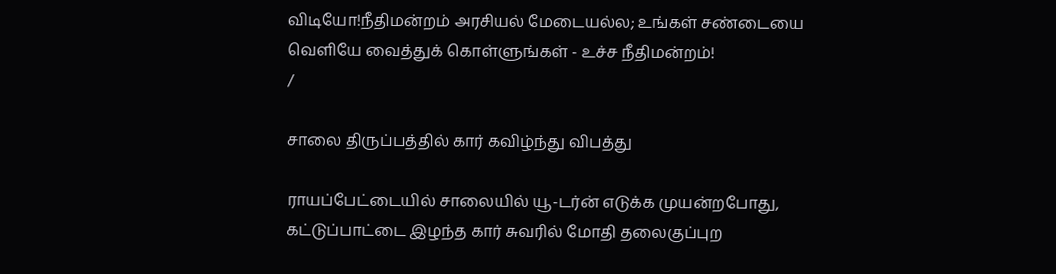விடியோ!நீதிமன்றம் அரசியல் மேடையல்ல; உங்கள் சண்டையை வெளியே வைத்துக் கொள்ளுங்கள் - உச்ச நீதிமன்றம்!
/

சாலை திருப்பத்தில் கார் கவிழ்ந்து விபத்து

ராயப்பேட்டையில் சாலையில் யூ-டர்ன் எடுக்க முயன்றபோது, கட்டுப்பாட்டை இழந்த கார் சுவரில் மோதி தலைகுப்புற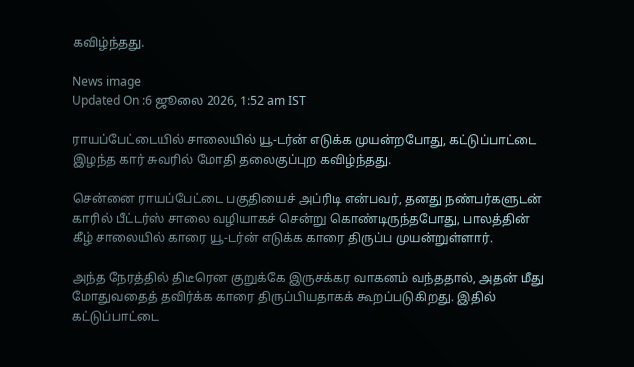கவிழ்ந்தது.

News image
Updated On :6 ஜூலை 2026, 1:52 am IST

ராயப்பேட்டையில் சாலையில் யூ-டர்ன் எடுக்க முயன்றபோது, கட்டுப்பாட்டை இழந்த கார் சுவரில் மோதி தலைகுப்புற கவிழ்ந்தது.

சென்னை ராயப்பேட்டை பகுதியைச் அப்ரிடி என்பவர், தனது நண்பர்களுடன் காரில் பீட்டர்ஸ் சாலை வழியாகச் சென்று கொண்டிருந்தபோது, பாலத்தின் கீழ் சாலையில் காரை யூ-டர்ன் எடுக்க காரை திருப்ப முயன்றுள்ளார்.

அந்த நேரத்தில் திடீரென குறுக்கே இருசக்கர வாகனம் வந்ததால், அதன் மீது மோதுவதைத் தவிர்க்க காரை திருப்பியதாகக் கூறப்படுகிறது. இதில் கட்டுப்பாட்டை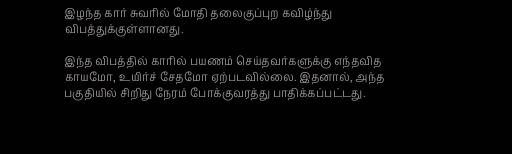இழந்த கார் சுவரில் மோதி தலைகுப்புற கவிழ்ந்து விபத்துக்குள்ளானது.

இந்த விபத்தில் காரில் பயணம் செய்தவர்களுக்கு எந்தவித காயமோ, உயிர்ச் சேதமோ ஏற்படவில்லை. இதனால், அந்த பகுதியில் சிறிது நேரம் போக்குவரத்து பாதிக்கப்பட்டது.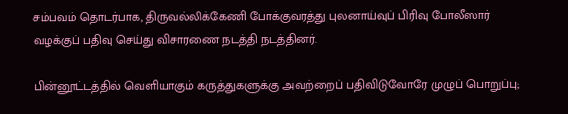சம்பவம் தொடர்பாக, திருவல்லிக்கேணி போக்குவரத்து புலனாய்வுப் பிரிவு போலீஸார் வழக்குப் பதிவு செய்து விசாரணை நடத்தி நடத்தினர்.

பின்னூட்டத்தில் வெளியாகும் கருத்துகளுக்கு அவற்றைப் பதிவிடுவோரே முழுப் பொறுப்பு;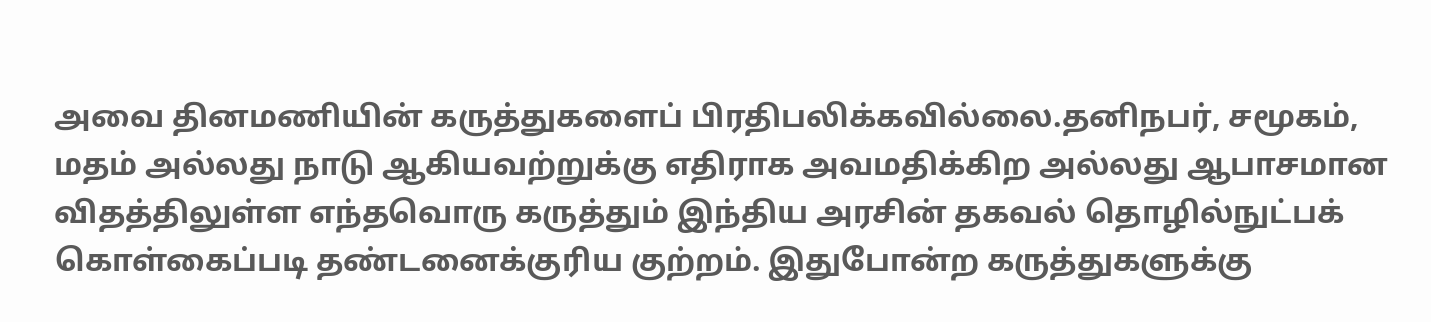அவை தினமணியின் கருத்துகளைப் பிரதிபலிக்கவில்லை.தனிநபர், சமூகம், மதம் அல்லது நாடு ஆகியவற்றுக்கு எதிராக அவமதிக்கிற அல்லது ஆபாசமான விதத்திலுள்ள எந்தவொரு கருத்தும் இந்திய அரசின் தகவல் தொழில்நுட்பக் கொள்கைப்படி தண்டனைக்குரிய குற்றம். இதுபோன்ற கருத்துகளுக்கு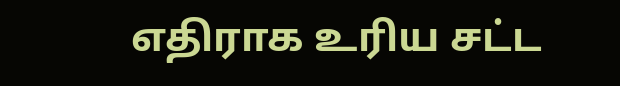எதிராக உரிய சட்ட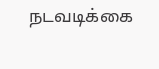நடவடிக்கை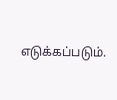எடுக்கப்படும்.